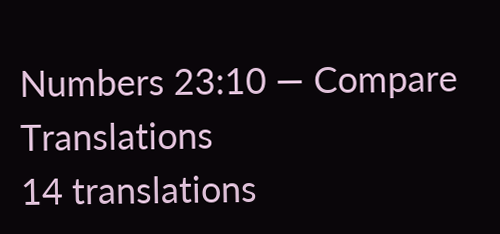Numbers 23:10 — Compare Translations
14 translations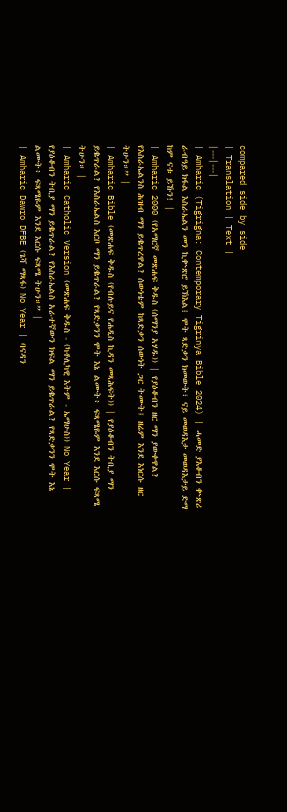compared side by side
| Translation | Text |
|---|---|
| Amharic (Tigrigna: Contemporary Tigrinya Bible 2024) | ሓመድ ያእቆብን ቍጽሪ ራብዓይ ክፋል እስራኤልን መን ኪቍጽሮ ይኽእል፧ ሞት ጻድቃን ክመውት፣ ናይ መወዳእታ መወዳእታይ ድማ ከም ናቱ ይኹን! |
| Amharic 2000 (የአማርኛ መጽሐፍ ቅዱስ (ሰማንያ አሃዱ)) | የያዕቆብን ዘር ማን ያውቀዋል? የእስራኤልንስ ሕዝብ ማን ይቈጥረዋል? ሰውነቴም ከጻድቃን ሰውነት ጋር ትሙት፤ ዘሬም እንደ እነርሱ ዘር ትሁን።” |
| Amharic Bible (መጽሐፍ ቅዱስ (የብሉይና የሐዲስ ኪዳን መጻሕፍት)) | የያዕቆብን ትቢያ ማን ይቈጥራል? የእስራኤልስ እርቦ ማን ይቈጥራል? የጻድቃንን ሞት እኔ ልሙት፥ ፍጻሜዬም እንደ እርሱ ፍጻሜ ትሁን። |
| Amharic Catholic Version (መጽሐፍ ቅዱስ - (ካቶሊካዊ እትም - ኤማሁስ)) No Year | የያዕቆብን ትቢያ ማን ይቈጥራል? የእስራኤልስ አራተኛውን ክፍል ማን ይቈጥራል? የጻድቃንን ሞት እኔ ልሙት፥ ፍጻሜዬም እንደ እርሱ ፍጻሜ ትሁን።” |
| Amharic Dawro DFBE (ጌሻ ማጻፋ) No Year | ባናዳን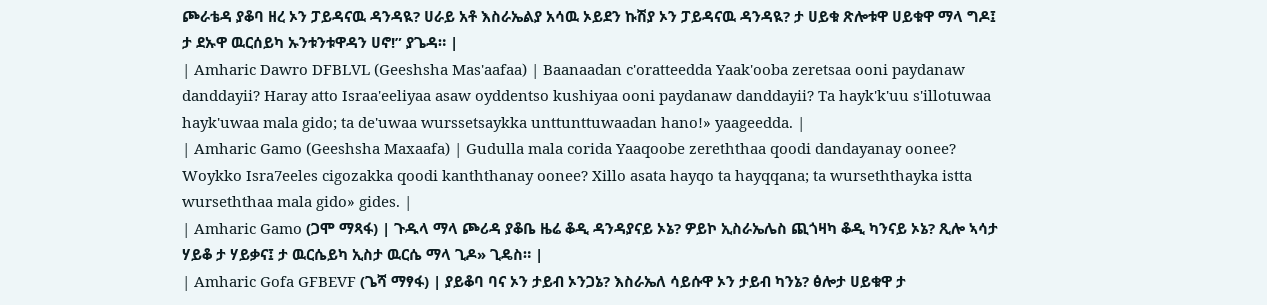ጮራቴዳ ያቆባ ዘረ ኦን ፓይዳናዉ ዳንዳዪ? ሀራይ አቶ እስራኤልያ አሳዉ ኦይደን ኩሽያ ኦን ፓይዳናዉ ዳንዳዪ? ታ ሀይቁ ጽሎቱዋ ሀይቁዋ ማላ ግዶ፤ ታ ደኡዋ ዉርሰይካ ኡንቱንቱዋዳን ሀኖ!” ያጌዳ። |
| Amharic Dawro DFBLVL (Geeshsha Mas'aafaa) | Baanaadan c'oratteedda Yaak'ooba zeretsaa ooni paydanaw danddayii? Haray atto Israa'eeliyaa asaw oyddentso kushiyaa ooni paydanaw danddayii? Ta hayk'k'uu s'illotuwaa hayk'uwaa mala gido; ta de'uwaa wurssetsaykka unttunttuwaadan hano!» yaageedda. |
| Amharic Gamo (Geeshsha Maxaafa) | Gudulla mala corida Yaaqoobe zereththaa qoodi dandayanay oonee? Woykko Isra7eeles cigozakka qoodi kanththanay oonee? Xillo asata hayqo ta hayqqana; ta wurseththayka istta wurseththaa mala gido» gides. |
| Amharic Gamo (ጋሞ ማጻፋ) | ጉዱላ ማላ ጮሪዳ ያቆቤ ዜሬ ቆዲ ዳንዳያናይ ኦኔ? ዎይኮ ኢስራኤሌስ ጪጎዛካ ቆዲ ካንናይ ኦኔ? ጺሎ ኣሳታ ሃይቆ ታ ሃይቃና፤ ታ ዉርሴይካ ኢስታ ዉርሴ ማላ ጊዶ» ጊዴስ። |
| Amharic Gofa GFBEVF (ጌሻ ማፃፋ) | ያይቆባ ባና ኦን ታይብ ኦንጋኔ? እስራኤለ ሳይሱዋ ኦን ታይብ ካንኔ? ፅሎታ ሀይቁዋ ታ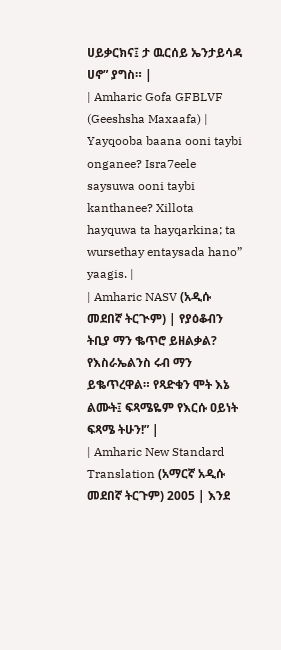ሀይቃርክና፤ ታ ዉርሰይ ኤንታይሳዳ ሀኖ” ያግስ። |
| Amharic Gofa GFBLVF (Geeshsha Maxaafa) | Yayqooba baana ooni taybi onganee? Isra7eele saysuwa ooni taybi kanthanee? Xillota hayquwa ta hayqarkina; ta wursethay entaysada hano” yaagis. |
| Amharic NASV (አዲሱ መደበኛ ትርጒም) | የያዕቆብን ትቢያ ማን ቈጥሮ ይዘልቃል? የእስራኤልንስ ሩብ ማን ይቈጥረዋል። የጻድቁን ሞት እኔ ልሙት፤ ፍጻሜዬም የእርሱ ዐይነት ፍጻሜ ትሁን!” |
| Amharic New Standard Translation (አማርኛ አዲሱ መደበኛ ትርጉም) 2005 | እንደ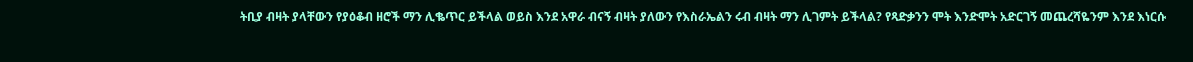ትቢያ ብዛት ያላቸውን የያዕቆብ ዘሮች ማን ሊቈጥር ይችላል ወይስ እንደ አዋራ ብናኝ ብዛት ያለውን የእስራኤልን ሩብ ብዛት ማን ሊገምት ይችላል? የጻድቃንን ሞት እንድሞት አድርገኝ መጨረሻዬንም እንደ እነርሱ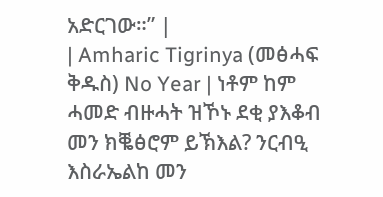አድርገው።” |
| Amharic Tigrinya (መፅሓፍ ቅዱስ) No Year | ነቶም ከም ሓመድ ብዙሓት ዝኾኑ ደቂ ያእቆብ መን ክቘፅሮም ይኽእል? ንርብዒ እስራኤልከ መን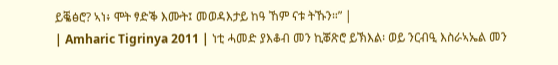ይቘፅሮ? ኣነ፥ ሞት ፃድቕ እሙት፤ መወዳእታይ ከዓ ኸም ናቱ ትኹን።” |
| Amharic Tigrinya 2011 | ነቲ ሓመድ ያእቆብ መን ኪቖጽሮ ይኽእል፡ ወይ ንርብዒ እስራኣኤል መን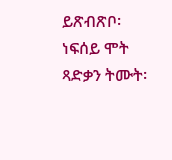ይጽብጽቦ፡ ነፍሰይ ሞት ጻድቃን ትሙት፡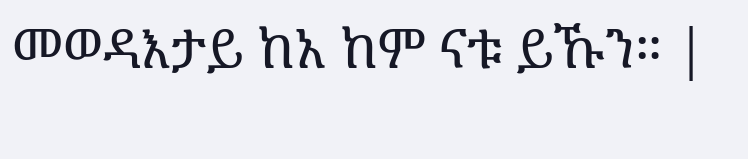መወዳእታይ ከአ ከም ናቱ ይኹን። |